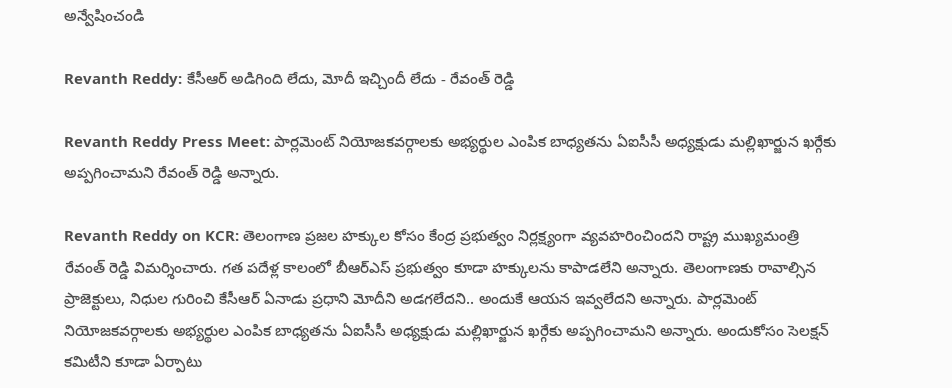అన్వేషించండి

Revanth Reddy: కేసీఆర్ అడిగింది లేదు, మోదీ ఇచ్చిందీ లేదు - రేవంత్ రెడ్డి

Revanth Reddy Press Meet: పార్లమెంట్ నియోజకవర్గాలకు అభ్యర్థుల ఎంపిక బాధ్యతను ఏఐసీసీ అధ్యక్షుడు మల్లిఖార్జున ఖర్గేకు అప్పగించామని రేవంత్ రెడ్డి అన్నారు.

Revanth Reddy on KCR: తెలంగాణ ప్రజల హక్కుల కోసం కేంద్ర ప్రభుత్వం నిర్లక్ష్యంగా వ్యవహరించిందని రాష్ట్ర ముఖ్యమంత్రి రేవంత్ రెడ్డి విమర్శించారు. గత పదేళ్ల కాలంలో బీఆర్ఎస్ ప్రభుత్వం కూడా హక్కులను కాపాడలేని అన్నారు. తెలంగాణకు రావాల్సిన ప్రాజెక్టులు, నిధుల గురించి కేసీఆర్ ఏనాడు ప్రధాని మోదీని అడగలేదని.. అందుకే ఆయన ఇవ్వలేదని అన్నారు. పార్లమెంట్ నియోజకవర్గాలకు అభ్యర్థుల ఎంపిక బాధ్యతను ఏఐసీసీ అధ్యక్షుడు మల్లిఖార్జున ఖర్గేకు అప్పగించామని అన్నారు. అందుకోసం సెలక్షన్ కమిటీని కూడా ఏర్పాటు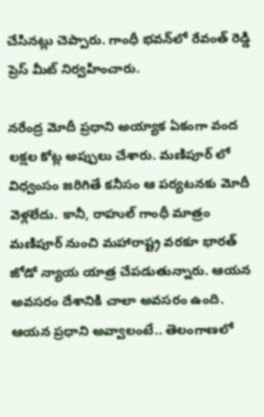చేసినట్లు చెప్పారు. గాంధీ భవన్‌లో రేవంత్ రెడ్డి ప్రెస్ మీట్ నిర్వహించారు.

నరేంద్ర మోదీ ప్రధాని అయ్యాక ఏకంగా వంద లక్షల కోట్ల అప్పులు చేశారు. మణిపూర్ లో విధ్వంసం జరిగితే కనీసం ఆ పర్యటనకు మోదీ వెళ్లలేదు. కానీ, రాహుల్ గాంధీ మాత్రం మణిపూర్ నుంచి మహారాష్ట్ర వరకూ భారత్ జోడో న్యాయ యాత్ర చేపడుతున్నారు. ఆయన అవసరం దేశానికి చాలా అవసరం ఉంది. ఆయన ప్రధాని అవ్వాలంటే.. తెలంగాణలో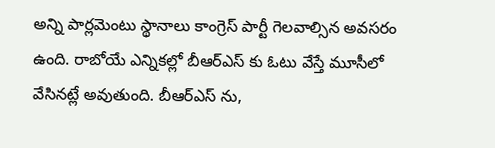అన్ని పార్లమెంటు స్థానాలు కాంగ్రెస్ పార్టీ గెలవాల్సిన అవసరం ఉంది. రాబోయే ఎన్నికల్లో బీఆర్ఎస్ కు ఓటు వేస్తే మూసీలో వేసినట్లే అవుతుంది. బీఆర్ఎస్ ను,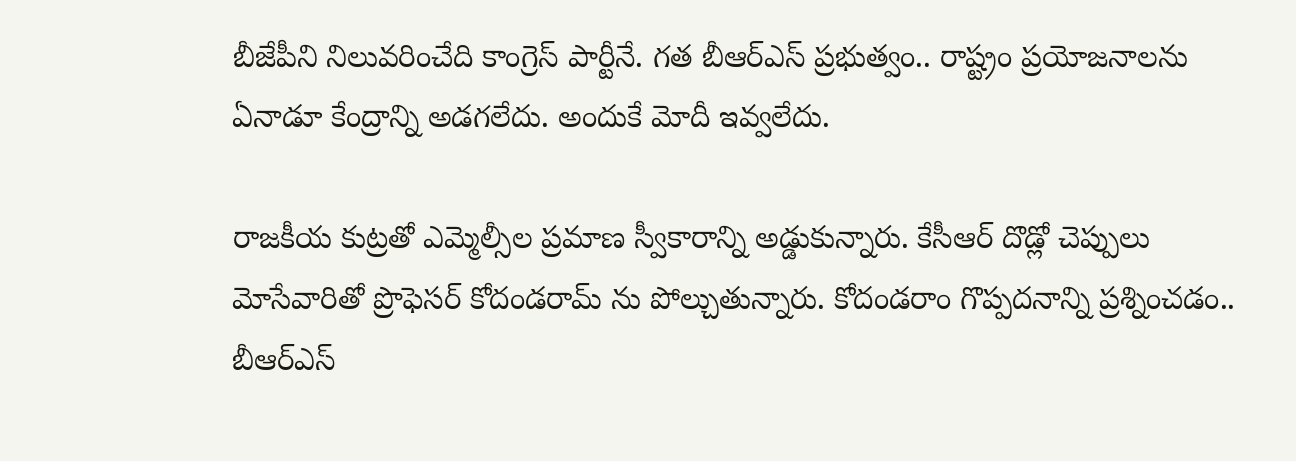బీజేపీని నిలువరించేది కాంగ్రెస్ పార్టీనే. గత బీఆర్ఎస్ ప్రభుత్వం.. రాష్ట్రం ప్రయోజనాలను ఏనాడూ కేంద్రాన్ని అడగలేదు. అందుకే మోదీ ఇవ్వలేదు.

రాజకీయ కుట్రతో ఎమ్మెల్సీల ప్రమాణ స్వీకారాన్ని అడ్డుకున్నారు. కేసీఆర్ దొడ్లో చెప్పులు మోసేవారితో ప్రొఫెసర్ కోదండరామ్ ను పోల్చుతున్నారు. కోదండరాం గొప్పదనాన్ని ప్రశ్నించడం.. బీఆర్ఎస్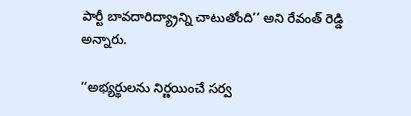పార్టీ బావదారిద్య్రాన్ని చాటుతోంది’’ అని రేవంత్ రెడ్డి అన్నారు.

‘‘అభ్యర్థులను నిర్ణయించే సర్వ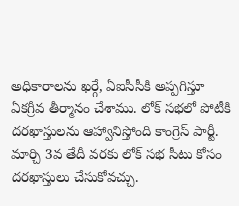అధికారాలను ఖర్గే, ఏఐసీసీకి అప్పగిస్తూ ఏకగ్రీవ తీర్మానం చేశాము. లోక్ సభలో పోటీకి దరఖాస్తులను ఆహ్వానిస్తోంది కాంగ్రెస్ పార్టీ. మార్చి 3వ తేదీ వరకు లోక్ సభ సీటు కోసం దరఖాస్తులు చేసుకోవచ్చు.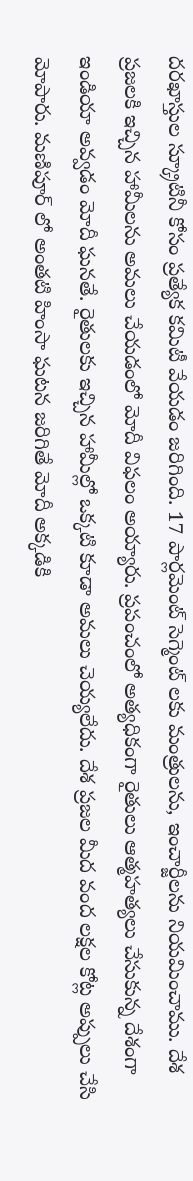దరఖాస్తుల స్క్రూటినీ కోసం ప్రత్యేక కమిటీ వేయడం జరిగింది. 17 పార్లమెంట్ సెగ్మెంట్ లకు మంత్రులను, ఇంచార్జీలను నియమించాము. దేశ ప్రజలకి ఇచ్చిన హామీలను అమలు చేయడంలో మోదీ విఫలం అయ్యారు. ప్రపంచంలో అత్యధికంగా రైతులు ఆత్మహత్యలు చేసుకున్న దేశంగా ఇండియా అవ్వడం మోదీ ఘనతే. రైతులకు ఇచ్చిన హామీల్లో ఒక్కటి కూడా అమలు చెయ్యలేదు. దేశ ప్రజల మీద వంద లక్షల కోట్ల అప్పులు చేసి మోపారు. మణిపూర్ లో అంతటి హింసా ఘటన జరిగితే మోదీ అక్కడికి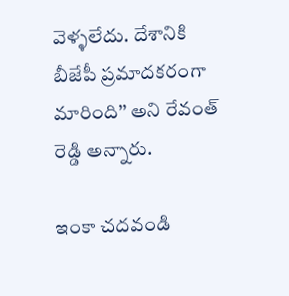వెళ్ళలేదు. దేశానికి బీజేపీ ప్రమాదకరంగా మారింది’’ అని రేవంత్ రెడ్డి అన్నారు.

ఇంకా చదవండి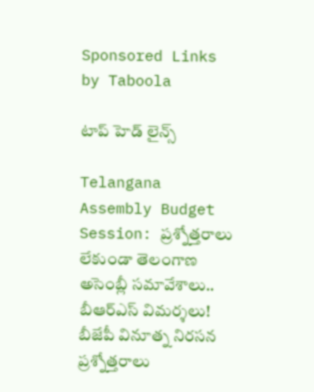Sponsored Links by Taboola

టాప్ హెడ్ లైన్స్

Telangana Assembly Budget Session: ప్రశ్నోత్తరాలు లేకుండా తెలంగాణ అసెంబ్లీ సమావేశాలు.. బీఆర్ఎస్ విమర్శలు! బీజేపీ వినూత్న నిరసన
ప్రశ్నోత్తరాలు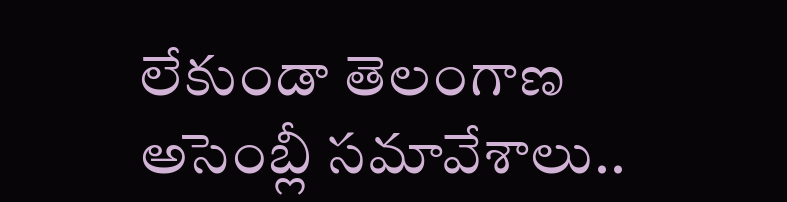లేకుండా తెలంగాణ అసెంబ్లీ సమావేశాలు..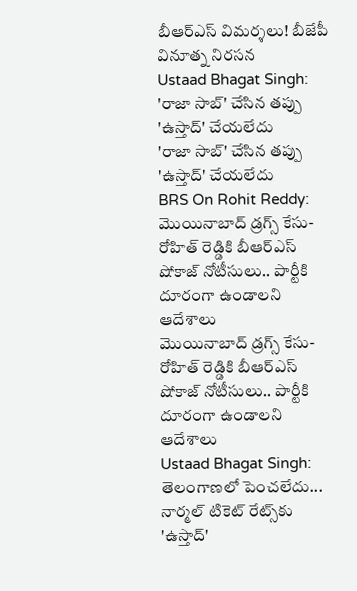బీఆర్ఎస్ విమర్శలు! బీజేపీ వినూత్న నిరసన
Ustaad Bhagat Singh: 'రాజా సాబ్' చేసిన తప్పు 'ఉస్తాద్' చేయలేదు
'రాజా సాబ్' చేసిన తప్పు 'ఉస్తాద్' చేయలేదు
BRS On Rohit Reddy: మొయినాబాద్ డ్రగ్స్ కేసు- రోహిత్ రెడ్డికి బీఆర్‌ఎస్ షోకాజ్ నోటీసులు.. పార్టీకి దూరంగా ఉండాలని ఆదేశాలు
మొయినాబాద్ డ్రగ్స్ కేసు- రోహిత్ రెడ్డికి బీఆర్‌ఎస్ షోకాజ్ నోటీసులు.. పార్టీకి దూరంగా ఉండాలని ఆదేశాలు
Ustaad Bhagat Singh: తెలంగాణలో పెంచలేదు... నార్మల్ టికెట్ రేట్స్‌కు 'ఉస్తాద్'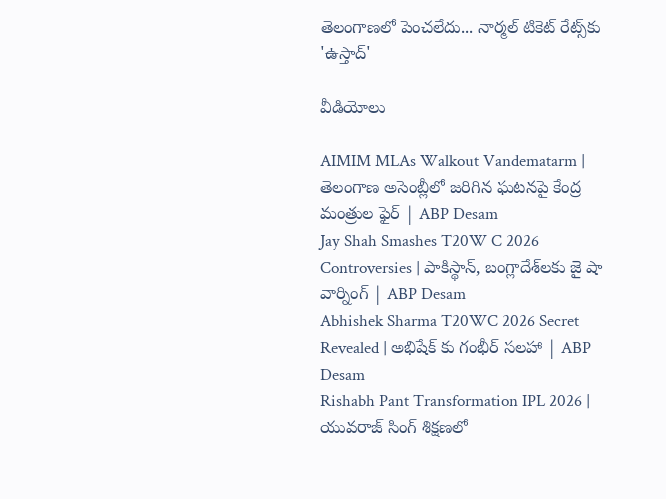తెలంగాణలో పెంచలేదు... నార్మల్ టికెట్ రేట్స్‌కు 'ఉస్తాద్'

వీడియోలు

AIMIM MLAs Walkout Vandematarm | తెలంగాణ అసెంబ్లీలో జరిగిన ఘటనపై కేంద్ర మంత్రుల ఫైర్ | ABP Desam
Jay Shah Smashes T20W C 2026 Controversies | పాకిస్థాన్, బంగ్లాదేశ్‌లకు జై షా వార్నింగ్ | ABP Desam
Abhishek Sharma T20WC 2026 Secret Revealed | అభిషేక్ కు గంభీర్ సలహా | ABP Desam
Rishabh Pant Transformation IPL 2026 | యువరాజ్ సింగ్ శిక్షణలో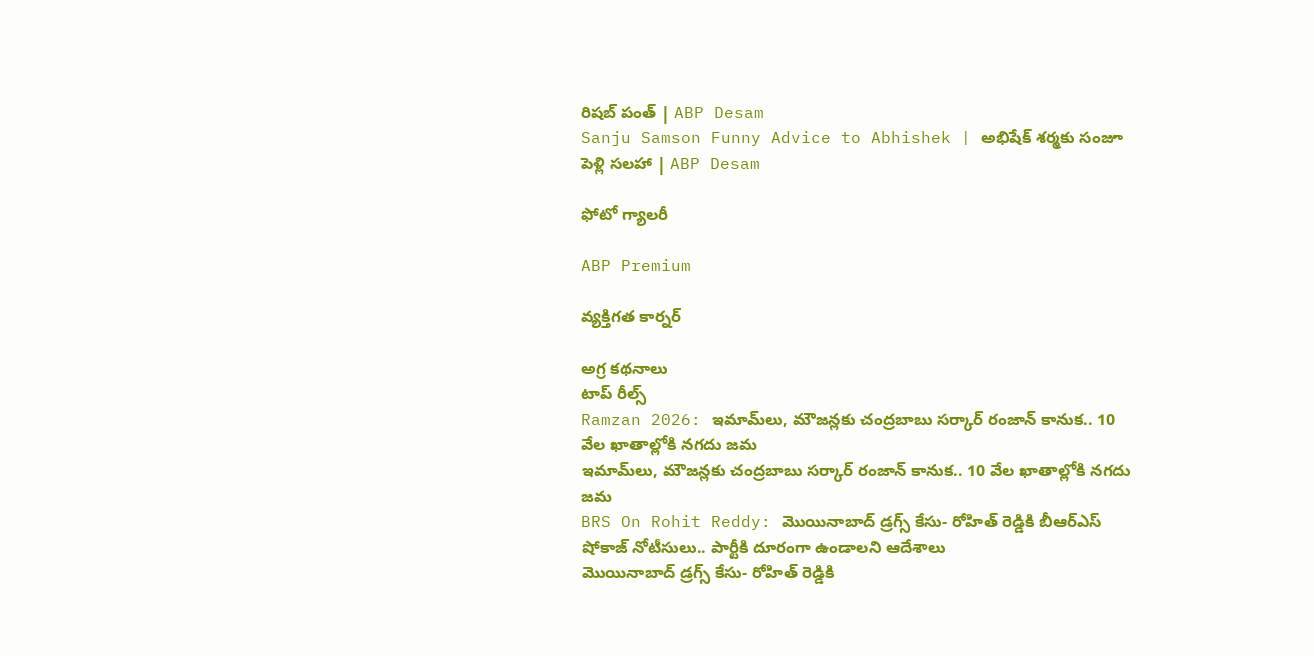రిషబ్ పంత్ | ABP Desam
Sanju Samson Funny Advice to Abhishek | అభిషేక్ శర్మకు సంజూ పెళ్లి సలహా | ABP Desam

ఫోటో గ్యాలరీ

ABP Premium

వ్యక్తిగత కార్నర్

అగ్ర కథనాలు
టాప్ రీల్స్
Ramzan 2026: ఇమామ్‌లు, మౌజన్లకు చంద్రబాబు సర్కార్ రంజాన్ కానుక.. 10 వేల ఖాతాల్లోకి నగదు జమ
ఇమామ్‌లు, మౌజన్లకు చంద్రబాబు సర్కార్ రంజాన్ కానుక.. 10 వేల ఖాతాల్లోకి నగదు జమ
BRS On Rohit Reddy: మొయినాబాద్ డ్రగ్స్ కేసు- రోహిత్ రెడ్డికి బీఆర్‌ఎస్ షోకాజ్ నోటీసులు.. పార్టీకి దూరంగా ఉండాలని ఆదేశాలు
మొయినాబాద్ డ్రగ్స్ కేసు- రోహిత్ రెడ్డికి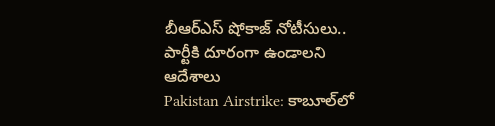బీఆర్‌ఎస్ షోకాజ్ నోటీసులు.. పార్టీకి దూరంగా ఉండాలని ఆదేశాలు
Pakistan Airstrike: కాబూల్‌లో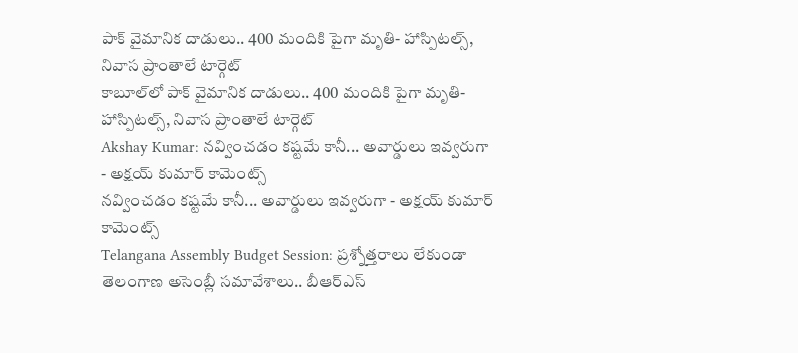పాక్ వైమానిక దాడులు.. 400 మందికి పైగా మృతి- హాస్పిటల్స్, నివాస ప్రాంతాలే టార్గెట్
కాబూల్‌లో పాక్ వైమానిక దాడులు.. 400 మందికి పైగా మృతి- హాస్పిటల్స్, నివాస ప్రాంతాలే టార్గెట్
Akshay Kumar: నవ్వించడం కష్టమే కానీ... అవార్డులు ఇవ్వరుగా - అక్షయ్ కుమార్ కామెంట్స్‌
నవ్వించడం కష్టమే కానీ... అవార్డులు ఇవ్వరుగా - అక్షయ్ కుమార్ కామెంట్స్‌
Telangana Assembly Budget Session: ప్రశ్నోత్తరాలు లేకుండా తెలంగాణ అసెంబ్లీ సమావేశాలు.. బీఆర్ఎస్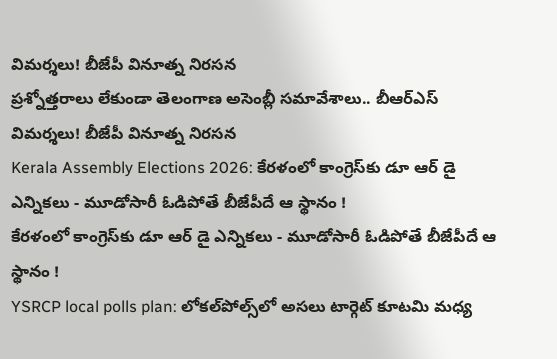విమర్శలు! బీజేపీ వినూత్న నిరసన
ప్రశ్నోత్తరాలు లేకుండా తెలంగాణ అసెంబ్లీ సమావేశాలు.. బీఆర్ఎస్ విమర్శలు! బీజేపీ వినూత్న నిరసన
Kerala Assembly Elections 2026: కేరళంలో కాంగ్రెస్‌కు డూ ఆర్ డై ఎన్నికలు - మూడోసారీ ఓడిపోతే బీజేపీదే ఆ స్థానం !
కేరళంలో కాంగ్రెస్‌కు డూ ఆర్ డై ఎన్నికలు - మూడోసారీ ఓడిపోతే బీజేపీదే ఆ స్థానం !
YSRCP local polls plan: లోకల్‌పోల్స్‌లో అసలు టార్గెట్ కూటమి మధ్య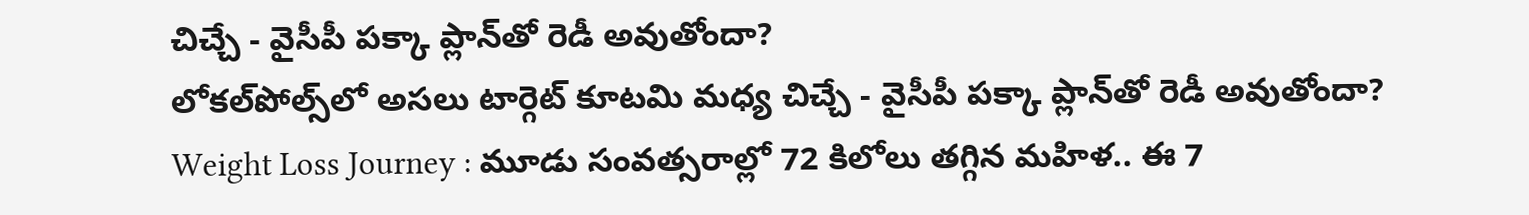చిచ్చే - వైసీపీ పక్కా ప్లాన్‌తో రెడీ అవుతోందా?
లోకల్‌పోల్స్‌లో అసలు టార్గెట్ కూటమి మధ్య చిచ్చే - వైసీపీ పక్కా ప్లాన్‌తో రెడీ అవుతోందా?
Weight Loss Journey : మూడు సంవత్సరాల్లో 72 కిలోలు తగ్గిన మహిళ.. ఈ 7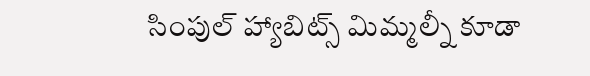సింపుల్ హ్యాబిట్స్ మిమ్మల్నీ కూడా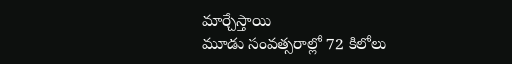మార్చేస్తాయి
మూడు సంవత్సరాల్లో 72 కిలోలు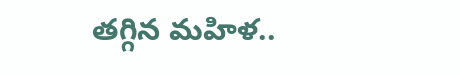తగ్గిన మహిళ..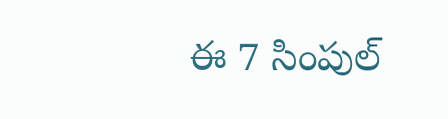ఈ 7 సింపుల్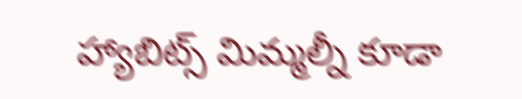హ్యాబిట్స్ మిమ్మల్నీ కూడా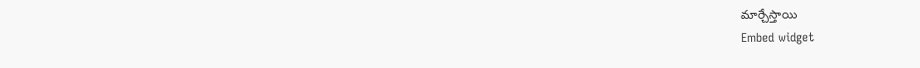మార్చేస్తాయి
Embed widget